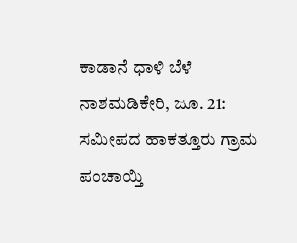ಕಾಡಾನೆ ಧಾಳಿ ಬೆಳೆ ನಾಶಮಡಿಕೇರಿ, ಜೂ. 21: ಸಮೀಪದ ಹಾಕತ್ತೂರು ಗ್ರಾಮ ಪಂಚಾಯ್ತಿ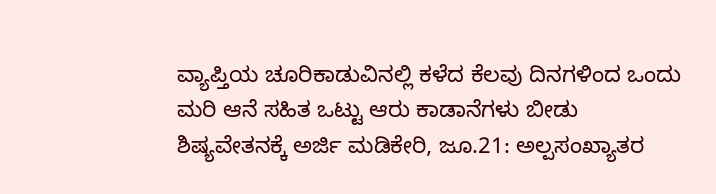ವ್ಯಾಪ್ತಿಯ ಚೂರಿಕಾಡುವಿನಲ್ಲಿ ಕಳೆದ ಕೆಲವು ದಿನಗಳಿಂದ ಒಂದು ಮರಿ ಆನೆ ಸಹಿತ ಒಟ್ಟು ಆರು ಕಾಡಾನೆಗಳು ಬೀಡು
ಶಿಷ್ಯವೇತನಕ್ಕೆ ಅರ್ಜಿ ಮಡಿಕೇರಿ, ಜೂ.21: ಅಲ್ಪಸಂಖ್ಯಾತರ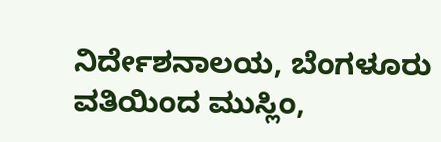ನಿರ್ದೇಶನಾಲಯ, ಬೆಂಗಳೂರು ವತಿಯಿಂದ ಮುಸ್ಲಿಂ,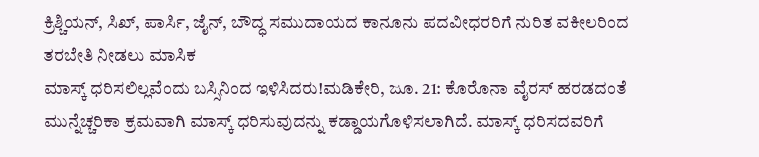ಕ್ರಿಶ್ಚಿಯನ್, ಸಿಖ್, ಪಾರ್ಸಿ, ಜೈನ್, ಬೌದ್ಧ ಸಮುದಾಯದ ಕಾನೂನು ಪದವೀಧರರಿಗೆ ನುರಿತ ವಕೀಲರಿಂದ ತರಬೇತಿ ನೀಡಲು ಮಾಸಿಕ
ಮಾಸ್ಕ್ ಧರಿಸಲಿಲ್ಲವೆಂದು ಬಸ್ಸಿನಿಂದ ಇಳಿಸಿದರು!ಮಡಿಕೇರಿ, ಜೂ. 21: ಕೊರೊನಾ ವೈರಸ್ ಹರಡದಂತೆ ಮುನ್ನೆಚ್ಚರಿಕಾ ಕ್ರಮವಾಗಿ ಮಾಸ್ಕ್ ಧರಿಸುವುದನ್ನು ಕಡ್ಡಾಯಗೊಳಿಸಲಾಗಿದೆ. ಮಾಸ್ಕ್ ಧರಿಸದವರಿಗೆ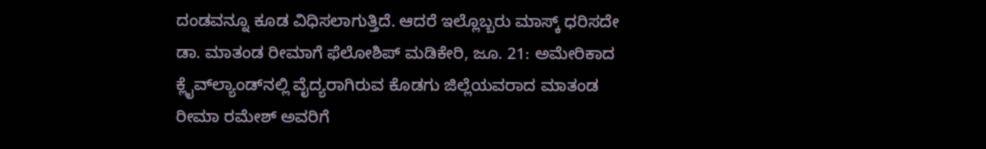ದಂಡವನ್ನೂ ಕೂಡ ವಿಧಿಸಲಾಗುತ್ತಿದೆ. ಆದರೆ ಇಲ್ಲೊಬ್ಬರು ಮಾಸ್ಕ್ ಧರಿಸದೇ
ಡಾ. ಮಾತಂಡ ರೀಮಾಗೆ ಫೆಲೋಶಿಪ್ ಮಡಿಕೇರಿ, ಜೂ. 21: ಅಮೇರಿಕಾದ ಕ್ಲೈವ್‍ಲ್ಯಾಂಡ್‍ನಲ್ಲಿ ವೈದ್ಯರಾಗಿರುವ ಕೊಡಗು ಜಿಲ್ಲೆಯವರಾದ ಮಾತಂಡ ರೀಮಾ ರಮೇಶ್ ಅವರಿಗೆ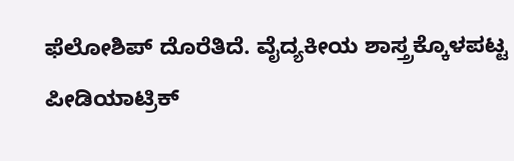ಫೆಲೋಶಿಪ್ ದೊರೆತಿದೆ. ವೈದ್ಯಕೀಯ ಶಾಸ್ತ್ರಕ್ಕೊಳಪಟ್ಟ ಪೀಡಿಯಾಟ್ರಿಕ್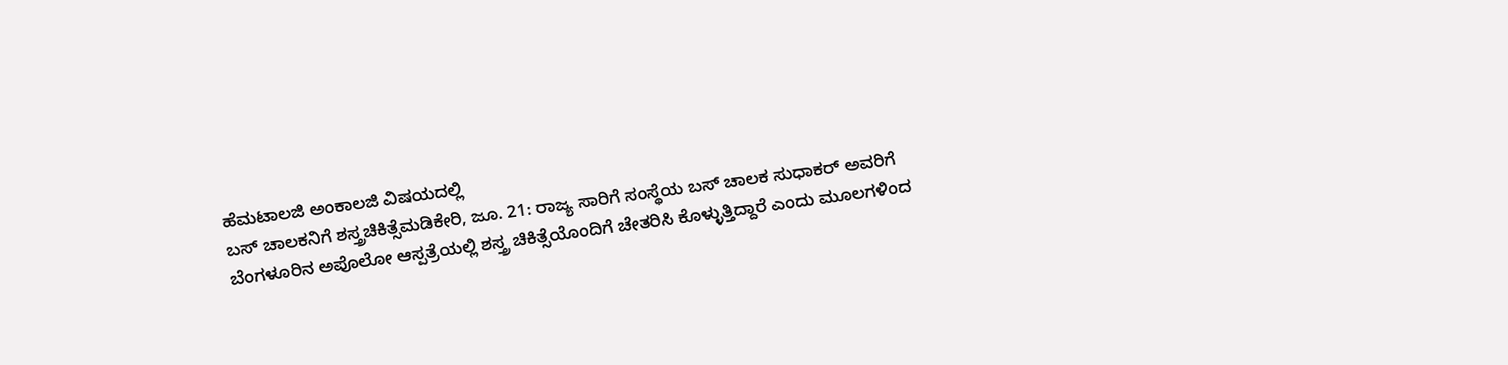ಹೆಮಟಾಲಜಿ ಅಂಕಾಲಜಿ ವಿಷಯದಲ್ಲಿ
ಬಸ್ ಚಾಲಕನಿಗೆ ಶಸ್ತ್ರಚಿಕಿತ್ಸೆಮಡಿಕೇರಿ, ಜೂ. 21: ರಾಜ್ಯ ಸಾರಿಗೆ ಸಂಸ್ಥೆಯ ಬಸ್ ಚಾಲಕ ಸುಧಾಕರ್ ಅವರಿಗೆ ಬೆಂಗಳೂರಿನ ಅಪೊಲೋ ಆಸ್ಪತ್ರೆಯಲ್ಲಿ ಶಸ್ತ್ರ ಚಿಕಿತ್ಸೆಯೊಂದಿಗೆ ಚೇತರಿಸಿ ಕೊಳ್ಳುತ್ತಿದ್ದಾರೆ ಎಂದು ಮೂಲಗಳಿಂದ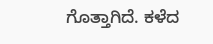ಗೊತ್ತಾಗಿದೆ. ಕಳೆದ